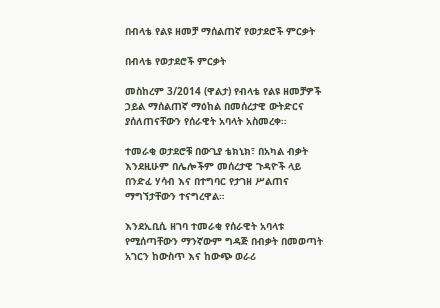በብላቴ የልዩ ዘመቻ ማሰልጠኛ የወታደሮች ምርቃት

በብላቴ የወታደሮች ምርቃት

መስከረም 3/2014 (ዋልታ) የብላቴ የልዩ ዘመቻዎች ኃይል ማሰልጠኛ ማዕከል በመሰረታዊ ውትድርና ያሰለጠናቸውን የሰራዊት አባላት አስመረቀ፡፡

ተመራቂ ወታደሮቹ በውጊያ ቴክኒክ፣ በአካል ብቃት እንደዚሁም በሌሎችም መሰረታዊ ጉዳዮች ላይ በንድፈ ሃሳብ እና በተግባር የታገዘ ሥልጠና ማግኘታቸውን ተናግረዋል።

እንደኢቢሲ ዘገባ ተመራቂ የሰራዊት አባላቱ የሚሰጣቸውን ማንኛውም ግዳጅ በብቃት በመወጣት አገርን ከውስጥ እና ከውጭ ወራሪ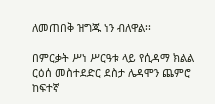ለመጠበቅ ዝግጁ ነን ብለዋል፡፡

በምርቃት ሥነ ሥርዓቱ ላይ የሲዳማ ክልል ርዕሰ መስተደድር ደስታ ሌዳሞን ጨምሮ ከፍተኛ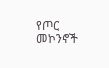የጦር መኮንኖች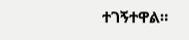ተገኝተዋል።